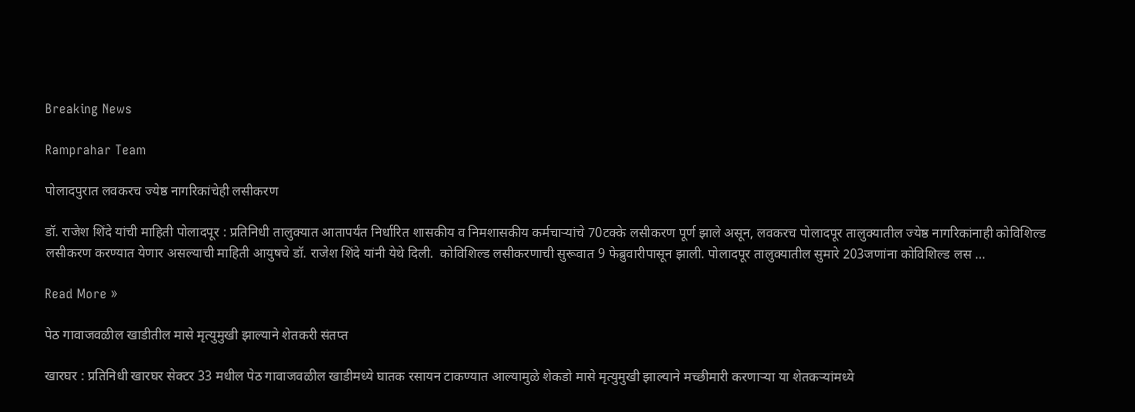Breaking News

Ramprahar Team

पोलादपुरात लवकरच ज्येष्ठ नागरिकांचेही लसीकरण

डॉ. राजेश शिंदे यांची माहिती पोलादपूर : प्रतिनिधी तालुक्यात आतापर्यंत निर्धारित शासकीय व निमशासकीय कर्मचार्‍यांचे 70टक्के लसीकरण पूर्ण झाले असून, लवकरच पोलादपूर तालुक्यातील ज्येष्ठ नागरिकांनाही कोविशिल्ड लसीकरण करण्यात येणार असल्याची माहिती आयुषचे डॉ. राजेश शिंदे यांनी येथे दिली.  कोविशिल्ड लसीकरणाची सुरूवात 9 फेब्रुवारीपासून झाली. पोलादपूर तालुक्यातील सुमारे 203जणांना कोविशिल्ड लस …

Read More »

पेठ गावाजवळील खाडीतील मासे मृत्युमुखी झाल्याने शेतकरी संतप्त

खारघर : प्रतिनिधी खारघर सेक्टर 33 मधील पेठ गावाजवळील खाडीमध्ये घातक रसायन टाकण्यात आल्यामुळे शेकडो मासे मृत्युमुखी झाल्याने मच्छीमारी करणार्‍या या शेतकर्‍यांमध्ये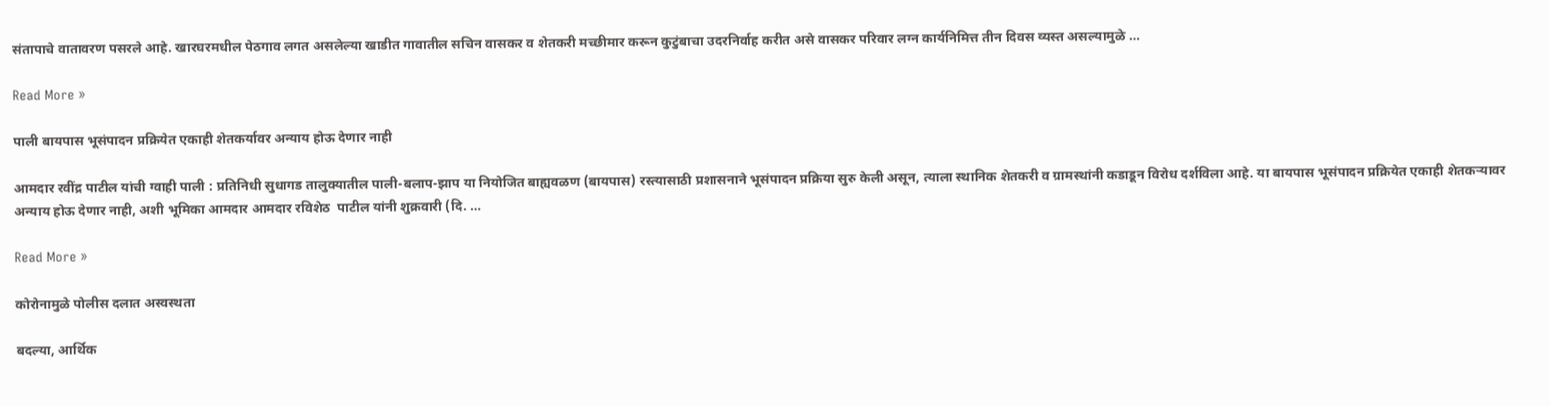संतापाचे वातावरण पसरले आहे. खारघरमधील पेठगाव लगत असलेल्या खाडीत गावातील सचिन वासकर व शेतकरी मच्छीमार करून कुटुंबाचा उदरनिर्वाह करीत असे वासकर परिवार लग्न कार्यनिमित्त तीन दिवस व्यस्त असल्यामुळे …

Read More »

पाली बायपास भूसंपादन प्रक्रियेत एकाही शेतकर्यावर अन्याय होऊ देणार नाही

आमदार रवींद्र पाटील यांची ग्वाही पाली : प्रतिनिधी सुधागड तालुक्यातील पाली-बलाप-झाप या नियोजित बाह्यवळण (बायपास) रस्त्यासाठी प्रशासनाने भूसंपादन प्रक्रिया सुरु केली असून, त्याला स्थानिक शेतकरी व ग्रामस्थांनी कडाडून विरोध दर्शविला आहे. या बायपास भूसंपादन प्रक्रियेत एकाही शेतकर्‍यावर अन्याय होऊ देणार नाही, अशी भूमिका आमदार आमदार रविशेठ  पाटील यांनी शुक्रवारी (दि. …

Read More »

कोरोनामुळे पोलीस दलात अस्वस्थता

बदल्या, आर्थिक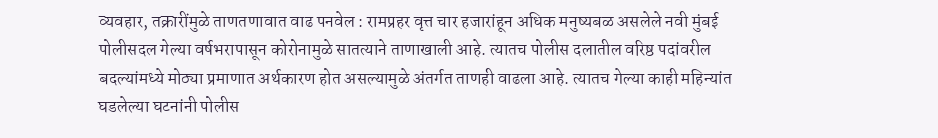व्यवहार, तक्रारींमुळे ताणतणावात वाढ पनवेल : रामप्रहर वृत्त चार हजारांहून अधिक मनुष्यबळ असलेले नवी मुंबई पोलीसदल गेल्या वर्षभरापासून कोरोनामुळे सातत्याने ताणाखाली आहे. त्यातच पोलीस दलातील वरिष्ठ पदांवरील बदल्यांमध्ये मोठ्या प्रमाणात अर्थकारण होत असल्यामुळे अंतर्गत ताणही वाढला आहे. त्यातच गेल्या काही महिन्यांत घडलेल्या घटनांनी पोलीस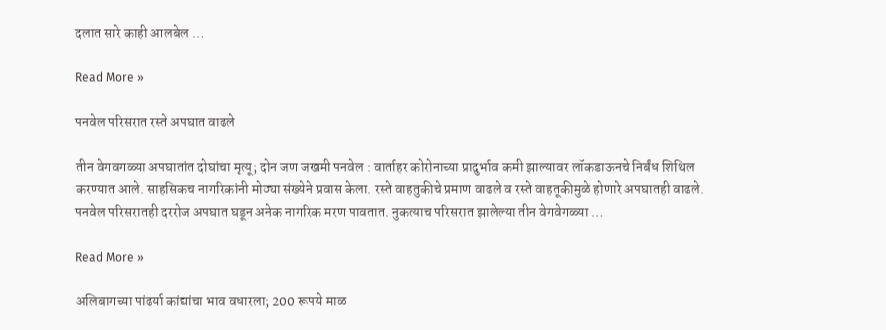दलात सारे काही आलबेल …

Read More »

पनवेल परिसरात रस्ते अपघात वाढले

तीन वेगवगळ्या अपघातांत दोघांचा मृत्यू; दोन जण जखमी पनवेल : वार्ताहर कोरोनाच्या प्रादुर्भाव कमी झाल्यावर लॉकडाऊनचे निर्बंध शिथिल करण्यात आले. साहसिकच नागरिकांनी मोठ्या संख्येने प्रवास केला. रस्ते वाहतुकीचे प्रमाण वाढले व रस्ते वाहतूकीमुळे होणारे अपघातही वाढले. पनवेल परिसरातही दररोज अपघात घडून अनेक नागरिक मरण पावतात. नुकत्याच परिसरात झालेल्या तीन वेगवेगळ्या …

Read More »

अलिबागच्या पांढर्या कांद्यांचा भाव वधारला; 200 रूपये माळ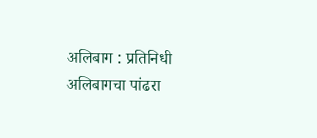अलिबाग : प्रतिनिधी अलिबागचा पांढरा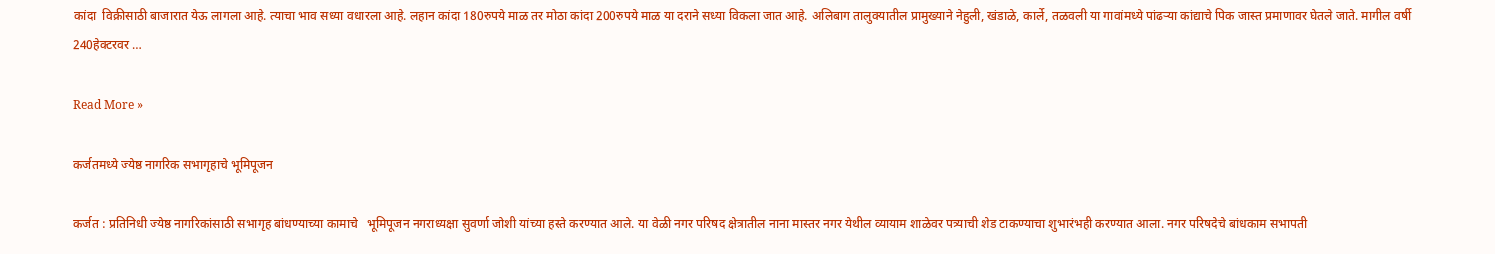कांदा  विक्रीसाठी बाजारात येऊ लागला आहे. त्याचा भाव सध्या वधारला आहे. लहान कांदा 180रुपये माळ तर मोठा कांदा 200रुपये माळ या दराने सध्या विकला जात आहे. अलिबाग तालुक्यातील प्रामुख्याने नेहुली, खंडाळे, कार्ले, तळवली या गावांमध्ये पांढर्‍या कांद्याचे पिक जास्त प्रमाणावर घेतले जाते. मागील वर्षी 240हेक्टरवर …

Read More »

कर्जतमध्ये ज्येष्ठ नागरिक सभागृहाचे भूमिपूजन

कर्जत : प्रतिनिधी ज्येष्ठ नागरिकांसाठी सभागृह बांधण्याच्या कामाचे   भूमिपूजन नगराध्यक्षा सुवर्णा जोशी यांच्या हस्ते करण्यात आले. या वेळी नगर परिषद क्षेत्रातील नाना मास्तर नगर येथील व्यायाम शाळेवर पत्र्याची शेड टाकण्याचा शुभारंभही करण्यात आला. नगर परिषदेचे बांधकाम सभापती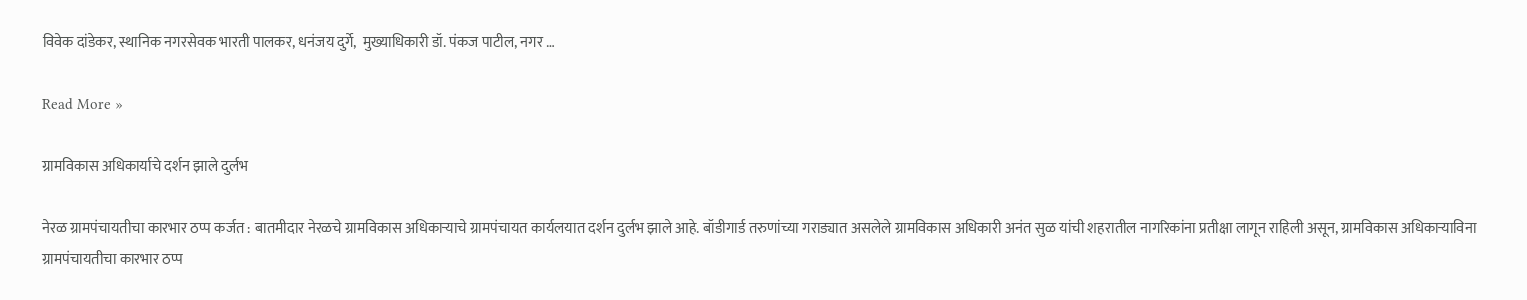विवेक दांडेकर, स्थानिक नगरसेवक भारती पालकर, धनंजय दुर्गे,  मुख्याधिकारी डॉ. पंकज पाटील, नगर …

Read More »

ग्रामविकास अधिकार्याचे दर्शन झाले दुर्लभ

नेरळ ग्रामपंचायतीचा कारभार ठप्प कर्जत : बातमीदार नेरळचे ग्रामविकास अधिकार्‍याचे ग्रामपंचायत कार्यलयात दर्शन दुर्लभ झाले आहे. बॉडीगार्ड तरुणांच्या गराड्यात असलेले ग्रामविकास अधिकारी अनंत सुळ यांची शहरातील नागरिकांना प्रतीक्षा लागून राहिली असून, ग्रामविकास अधिकार्‍याविना ग्रामपंचायतीचा कारभार ठप्प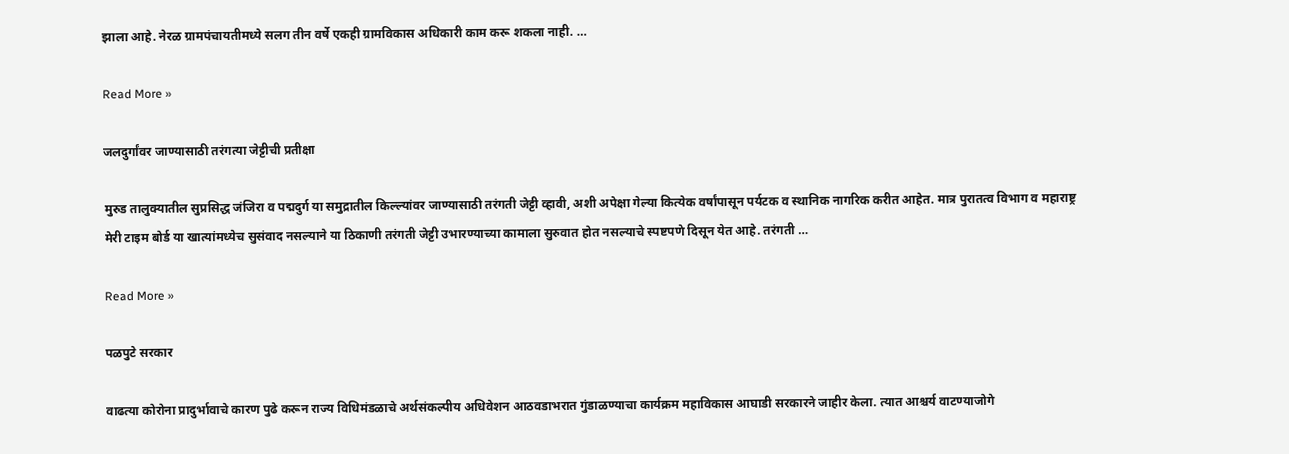झाला आहे. नेरळ ग्रामपंचायतीमध्ये सलग तीन वर्षे एकही ग्रामविकास अधिकारी काम करू शकला नाही. …

Read More »

जलदुर्गांवर जाण्यासाठी तरंगत्या जेट्टीची प्रतीक्षा

मुरुड तालुक्यातील सुप्रसिद्ध जंजिरा व पद्मदुर्ग या समुद्रातील किल्ल्यांवर जाण्यासाठी तरंगती जेट्टी व्हावी, अशी अपेक्षा गेल्या कित्येक वर्षांपासून पर्यटक व स्थानिक नागरिक करीत आहेत. मात्र पुरातत्व विभाग व महाराष्ट्र मेरी टाइम बोर्ड या खात्यांमध्येच सुसंवाद नसल्याने या ठिकाणी तरंगती जेट्टी उभारण्याच्या कामाला सुरुवात होत नसल्याचे स्पष्टपणे दिसून येत आहे. तरंगती …

Read More »

पळपुटे सरकार

वाढत्या कोरोना प्रादुर्भावाचे कारण पुढे करून राज्य विधिमंडळाचे अर्थसंकल्पीय अधिवेशन आठवडाभरात गुंडाळण्याचा कार्यक्रम महाविकास आघाडी सरकारने जाहीर केला. त्यात आश्चर्य वाटण्याजोगे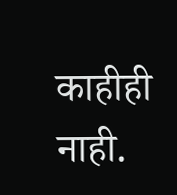काहीही नाही.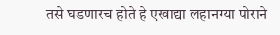तसे घडणारच होते हे एखाद्या लहानग्या पोराने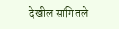देखील सांगितले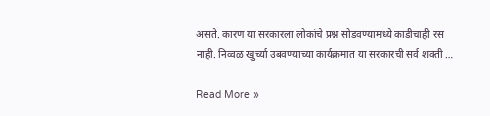असते. कारण या सरकारला लोकांचे प्रश्न सोडवण्यामध्ये काडीचाही रस नाही. निव्वळ खुर्च्या उबवण्याच्या कार्यक्रमात या सरकारची सर्व शक्ती …

Read More »